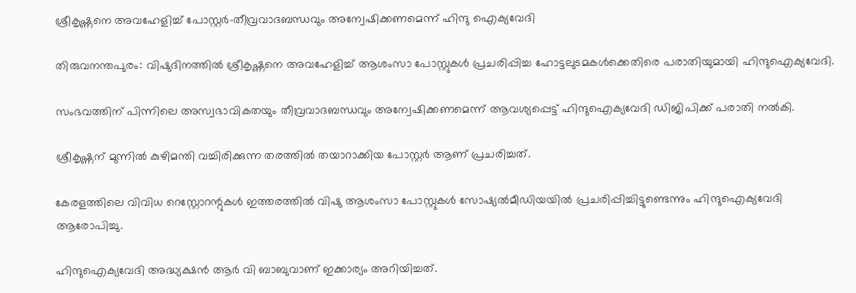ശ്രീകൃഷ്ണനെ അവഹേളിച്ച് പോസ്റ്റര്‍-തീവ്രവാദബന്ധവും അന്വേഷിക്കണമെന്ന് ഹിന്ദു ഐക്യവേദി

തിരുവനന്തപുരം: വിഷുദിനത്തില്‍ ശ്രീകൃഷ്ണനെ അവഹേളിച്ച് ആശംസാ പോസ്റ്റുകള്‍ പ്രചരിപ്പിച്ച ഹോട്ടലുടമകള്‍ക്കെതിരെ പരാതിയുമായി ഹിന്ദുഐക്യവേദി.

സംഭവത്തിന് പിന്നിലെ അസ്വഭാവികതയും തീവ്രവാദബന്ധവും അന്വേഷിക്കണമെന്ന് ആവശ്യപ്പെട്ട് ഹിന്ദുഐക്യവേദി ഡിജിപിക്ക് പരാതി നല്‍കി.

ശ്രീകൃഷ്ണന് മുന്നില്‍ കുഴിമന്തി വച്ചിരിക്കുന്ന തരത്തില്‍ തയാറാക്കിയ പോസ്റ്റര്‍ ആണ് പ്രചരിച്ചത്.

കേരളത്തിലെ വിവിധ റെസ്റ്റോറന്റുകള്‍ ഇത്തരത്തില്‍ വിഷു ആശംസാ പോസ്റ്റുകള്‍ സോഷ്യല്‍മീഡിയയില്‍ പ്രചരിപ്പിച്ചിട്ടുണ്ടെന്നും ഹിന്ദുഐക്യവേദി ആരോപിച്ചു.

ഹിന്ദുഐക്യവേദി അദ്ധ്യക്ഷന്‍ ആര്‍ വി ബാബുവാണ് ഇക്കാര്യം അറിയിച്ചത്.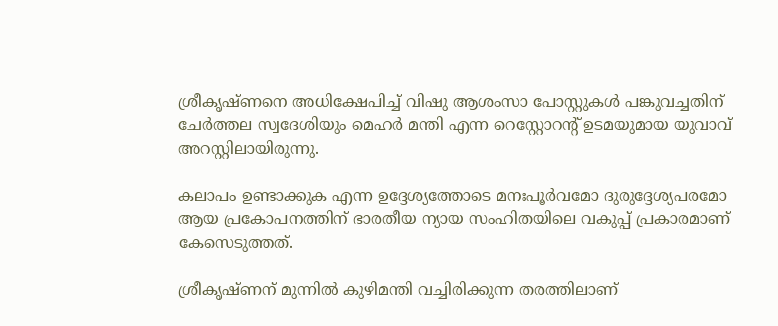ശ്രീകൃഷ്ണനെ അധിക്ഷേപിച്ച് വിഷു ആശംസാ പോസ്റ്റുകള്‍ പങ്കുവച്ചതിന് ചേര്‍ത്തല സ്വദേശിയും മെഹര്‍ മന്തി എന്ന റെസ്റ്റോറന്റ് ഉടമയുമായ യുവാവ് അറസ്റ്റിലായിരുന്നു.

കലാപം ഉണ്ടാക്കുക എന്ന ഉദ്ദേശ്യത്തോടെ മനഃപൂര്‍വമോ ദുരുദ്ദേശ്യപരമോ ആയ പ്രകോപനത്തിന് ഭാരതീയ ന്യായ സംഹിതയിലെ വകുപ്പ് പ്രകാരമാണ് കേസെടുത്തത്.

ശ്രീകൃഷ്ണന് മുന്നില്‍ കുഴിമന്തി വച്ചിരിക്കുന്ന തരത്തിലാണ്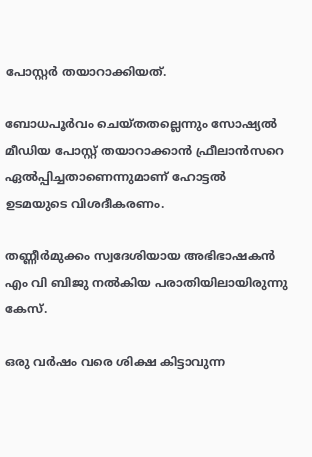പോസ്റ്റര്‍ തയാറാക്കിയത്.

ബോധപൂര്‍വം ചെയ്തതല്ലെന്നും സോഷ്യല്‍ മീഡിയ പോസ്റ്റ് തയാറാക്കാന്‍ ഫ്രീലാന്‍സറെ ഏല്‍പ്പിച്ചതാണെന്നുമാണ് ഹോട്ടല്‍ ഉടമയുടെ വിശദീകരണം.

തണ്ണീര്‍മുക്കം സ്വദേശിയായ അഭിഭാഷകന്‍ എം വി ബിജു നല്‍കിയ പരാതിയിലായിരുന്നു കേസ്.

ഒരു വര്‍ഷം വരെ ശിക്ഷ കിട്ടാവുന്ന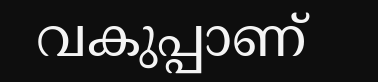വകുപ്പാണ്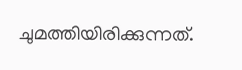ചുമത്തിയിരിക്കുന്നത്.